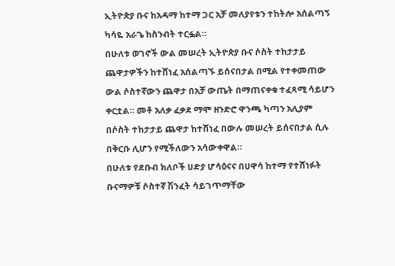ኢትዮጵያ ቡና ከአዳማ ከተማ ጋር አቻ መለያየቱን ተከትሎ አሰልጣኝ ካሳዬ አራጌ ከስንብት ተርፏል።
በሁለቱ ወገኖች ውል መሠረት ኢትዮጵያ ቡና ሶስት ተከታታይ ጨዋታዎችን ከተሸነፈ አሰልጣኙ ይሰናበታል በሚል የተቀመጠው ውል ሶስተኛውን ጨዋታ በአቻ ውጤት በማጠናቀቁ ተፈጻሚ ሳይሆን ቀርቷል። መቶ አለቃ ፈቃደ ማሞ ዘንድሮ ዋንጫ ካጣን አሊያም በሶስት ተከታታይ ጨዋታ ከተሸነፈ በውሉ መሠረት ይሰናበታል ሲሉ በቅርቡ ሊሆን የሚችለውን አሳውቀዋል።
በሁለቱ የደቡብ ክለቦች ሀድያ ሆሳዕናና በሀዋሳ ከተማ የተሸነፉት ቡናማዎቹ ሶስተኛ ሽንፈት ሳይገጥማቸው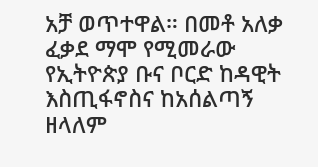አቻ ወጥተዋል። በመቶ አለቃ ፈቃደ ማሞ የሚመራው የኢትዮጵያ ቡና ቦርድ ከዳዊት እስጢፋኖስና ከአሰልጣኝ ዘላለም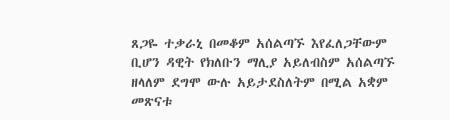ጸጋዬ ተቃራኒ በመቆም አሰልጣኙ እየፈለጋቸውም ቢሆን ዳዊት የክለቡን ማሊያ አይለብስም አሰልጣኙ ዘላለም ደግሞ ውሉ አይታደስለትም በሚል አቋም መጽናቱ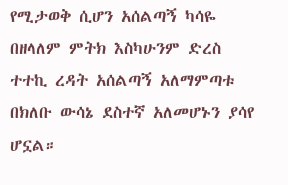የሚታወቅ ሲሆን አሰልጣኝ ካሳዬ በዘላለም ምትክ እስካሁንም ድረስ ተተኪ ረዳት አሰልጣኝ አለማምጣቱ በክለቡ ውሳኔ ደስተኛ አለመሆኑን ያሳየ ሆኗል።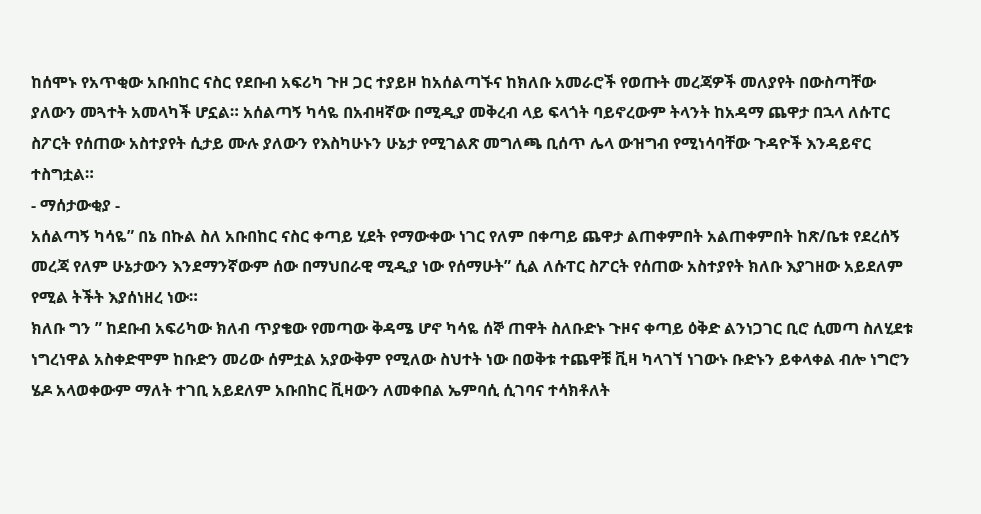ከሰሞኑ የአጥቂው አቡበከር ናስር የደቡብ አፍሪካ ጉዞ ጋር ተያይዞ ከአሰልጣኙና ከክለቡ አመራሮች የወጡት መረጃዎች መለያየት በውስጣቸው ያለውን መጓተት አመላካች ሆኗል። አሰልጣኝ ካሳዬ በአብዛኛው በሚዲያ መቅረብ ላይ ፍላጎት ባይኖረውም ትላንት ከአዳማ ጨዋታ በኋላ ለሱፐር ስፖርት የሰጠው አስተያየት ሲታይ ሙሉ ያለውን የእስካሁኑን ሁኔታ የሚገልጽ መግለጫ ቢሰጥ ሌላ ውዝግብ የሚነሳባቸው ጉዳዮች እንዳይኖር ተስግቷል።
- ማሰታውቂያ -
አሰልጣኝ ካሳዬ” በኔ በኩል ስለ አቡበከር ናስር ቀጣይ ሂደት የማውቀው ነገር የለም በቀጣይ ጨዋታ ልጠቀምበት አልጠቀምበት ከጽ/ቤቱ የደረሰኝ መረጃ የለም ሁኔታውን እንደማንኛውም ሰው በማህበራዊ ሚዲያ ነው የሰማሁት” ሲል ለሱፐር ስፖርት የሰጠው አስተያየት ክለቡ እያገዘው አይደለም የሚል ትችት እያሰነዘረ ነው።
ክለቡ ግን ” ከደቡብ አፍሪካው ክለብ ጥያቄው የመጣው ቅዳሜ ሆኖ ካሳዬ ሰኞ ጠዋት ስለቡድኑ ጉዞና ቀጣይ ዕቅድ ልንነጋገር ቢሮ ሲመጣ ስለሂደቱ ነግረነዋል አስቀድሞም ከቡድን መሪው ሰምቷል አያውቅም የሚለው ስህተት ነው በወቅቱ ተጨዋቹ ቪዛ ካላገኘ ነገውኑ ቡድኑን ይቀላቀል ብሎ ነግሮን ሄዶ አላወቀውም ማለት ተገቢ አይደለም አቡበከር ቪዛውን ለመቀበል ኤምባሲ ሲገባና ተሳክቶለት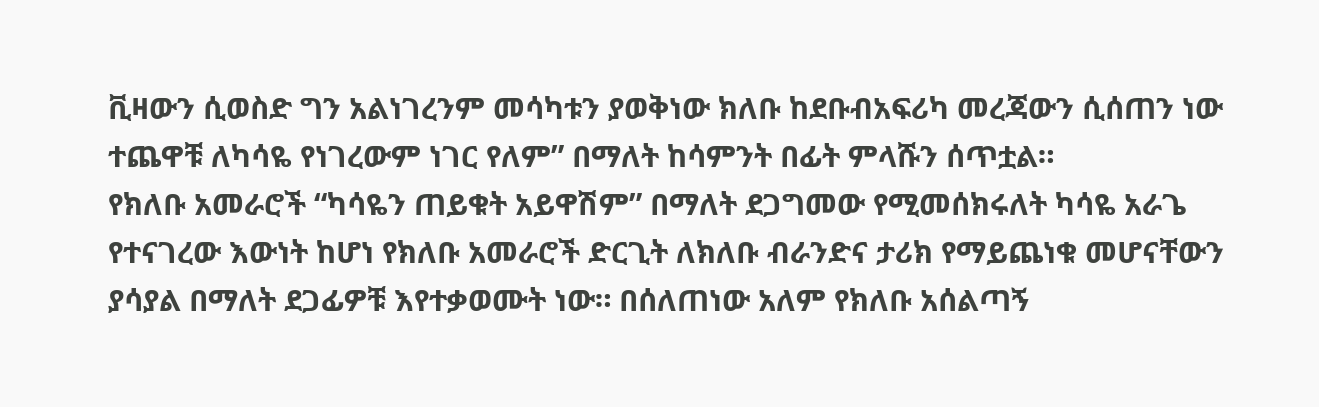ቪዛውን ሲወስድ ግን አልነገረንም መሳካቱን ያወቅነው ክለቡ ከደቡብአፍሪካ መረጃውን ሲሰጠን ነው ተጨዋቹ ለካሳዬ የነገረውም ነገር የለም” በማለት ከሳምንት በፊት ምላሹን ሰጥቷል።
የክለቡ አመራሮች “ካሳዬን ጠይቁት አይዋሽም” በማለት ደጋግመው የሚመሰክሩለት ካሳዬ አራጌ የተናገረው እውነት ከሆነ የክለቡ አመራሮች ድርጊት ለክለቡ ብራንድና ታሪክ የማይጨነቁ መሆናቸውን ያሳያል በማለት ደጋፊዎቹ እየተቃወሙት ነው። በሰለጠነው አለም የክለቡ አሰልጣኝ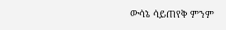ውሳኔ ሳይጠየቅ ምንም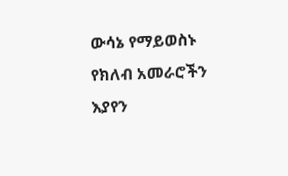ውሳኔ የማይወስኑ የክለብ አመራሮችን እያየን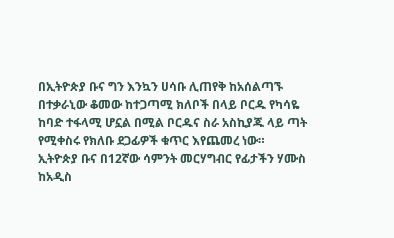በኢትዮጵያ ቡና ግን እንኳን ሀሳቡ ሊጠየቅ ከአሰልጣኙ በተቃራኒው ቆመው ከተጋጣሚ ክለቦች በላይ ቦርዱ የካሳዬ ከባድ ተፋላሚ ሆኗል በሚል ቦርዱና ስራ አስኪያጁ ላይ ጣት የሚቀስሩ የክለቡ ደጋፊዎች ቁጥር እየጨመረ ነው።
ኢትዮጵያ ቡና በ12ኛው ሳምንት መርሃግብር የፊታችን ሃሙስ ከአዲስ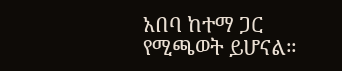አበባ ከተማ ጋር የሚጫወት ይሆናል።